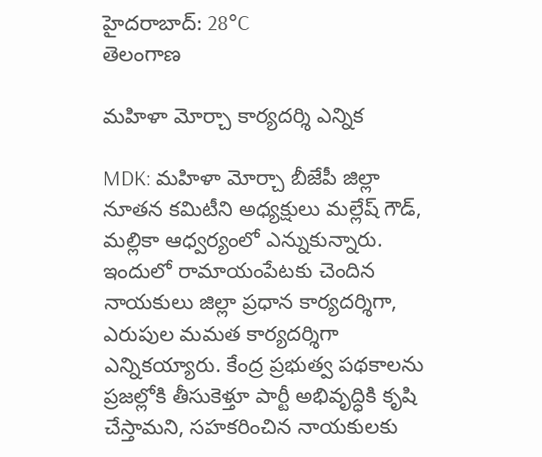హైదరాబాద్: 28°C
తెలంగాణ

మహిళా మోర్చా కార్యదర్శి ఎన్నిక

MDK: మహిళా మోర్చా బీజేపీ జిల్లా నూతన కమిటీని అధ్యక్షులు మల్లేష్ గౌడ్, మల్లికా ఆధ్వర్యంలో ఎన్నుకున్నారు. ఇందులో రామాయంపేటకు చెందిన నాయకులు జిల్లా ప్రధాన కార్యదర్శిగా, ఎరుపుల మమత కార్యదర్శిగా ఎన్నికయ్యారు. కేంద్ర ప్రభుత్వ పథకాలను ప్రజల్లోకి తీసుకెళ్తూ పార్టీ అభివృద్ధికి కృషి చేస్తామని, సహకరించిన నాయకులకు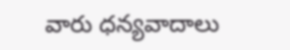వారు ధన్యవాదాలు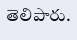తెలిపారు.